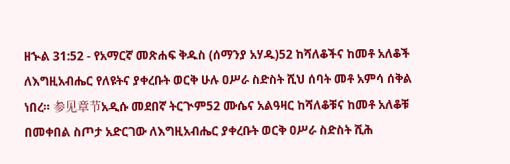ዘኍል 31:52 - የአማርኛ መጽሐፍ ቅዱስ (ሰማንያ አሃዱ)52 ከሻለቆችና ከመቶ አለቆች ለእግዚአብሔር የለዩትና ያቀረቡት ወርቅ ሁሉ ዐሥራ ስድስት ሺህ ሰባት መቶ አምሳ ሰቅል ነበረ። 参见章节አዲሱ መደበኛ ትርጒም52 ሙሴና አልዓዛር ከሻለቆቹና ከመቶ አለቆቹ በመቀበል ስጦታ አድርገው ለእግዚአብሔር ያቀረቡት ወርቅ ዐሥራ ስድስት ሺሕ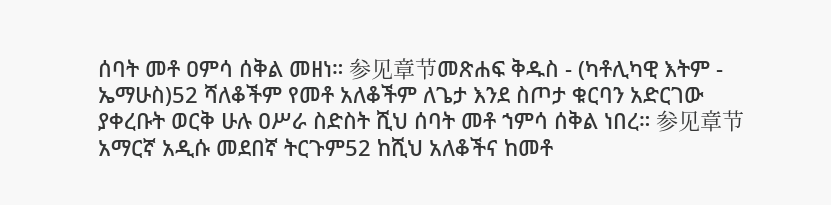ሰባት መቶ ዐምሳ ሰቅል መዘነ። 参见章节መጽሐፍ ቅዱስ - (ካቶሊካዊ እትም - ኤማሁስ)52 ሻለቆችም የመቶ አለቆችም ለጌታ እንደ ስጦታ ቁርባን አድርገው ያቀረቡት ወርቅ ሁሉ ዐሥራ ስድስት ሺህ ሰባት መቶ ኀምሳ ሰቅል ነበረ። 参见章节አማርኛ አዲሱ መደበኛ ትርጉም52 ከሺህ አለቆችና ከመቶ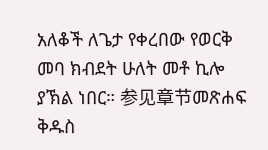አለቆች ለጌታ የቀረበው የወርቅ መባ ክብደት ሁለት መቶ ኪሎ ያኽል ነበር። 参见章节መጽሐፍ ቅዱስ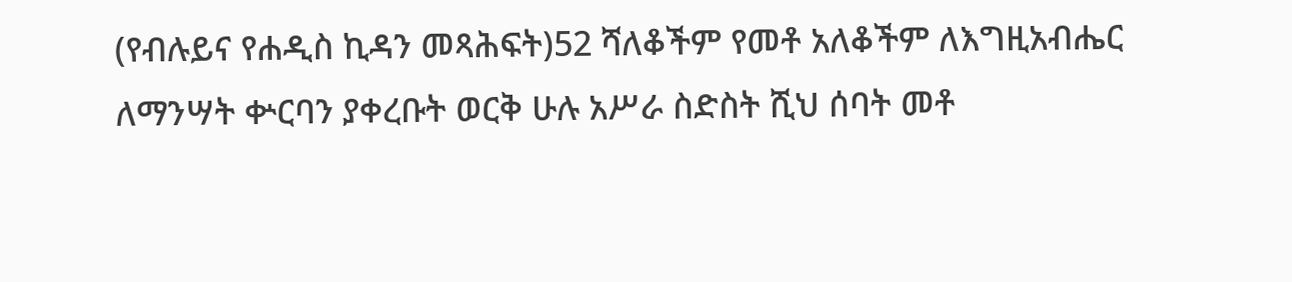(የብሉይና የሐዲስ ኪዳን መጻሕፍት)52 ሻለቆችም የመቶ አለቆችም ለእግዚአብሔር ለማንሣት ቍርባን ያቀረቡት ወርቅ ሁሉ አሥራ ስድስት ሺህ ሰባት መቶ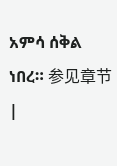አምሳ ሰቅል ነበረ። 参见章节 |